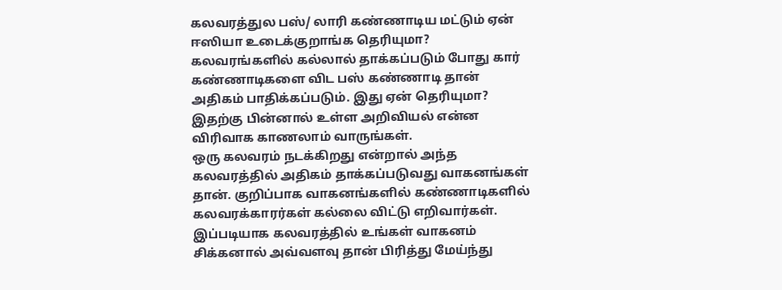கலவரத்துல பஸ்/ லாரி கண்ணாடிய மட்டும் ஏன் ஈஸியா உடைக்குறாங்க தெரியுமா?
கலவரங்களில் கல்லால் தாக்கப்படும் போது கார் கண்ணாடிகளை விட பஸ் கண்ணாடி தான் அதிகம் பாதிக்கப்படும். இது ஏன் தெரியுமா? இதற்கு பின்னால் உள்ள அறிவியல் என்ன விரிவாக காணலாம் வாருங்கள்.
ஒரு கலவரம் நடக்கிறது என்றால் அந்த கலவரத்தில் அதிகம் தாக்கப்படுவது வாகனங்கள் தான். குறிப்பாக வாகனங்களில் கண்ணாடிகளில் கலவரக்காரர்கள் கல்லை விட்டு எறிவார்கள். இப்படியாக கலவரத்தில் உங்கள் வாகனம் சிக்கனால் அவ்வளவு தான் பிரித்து மேய்ந்து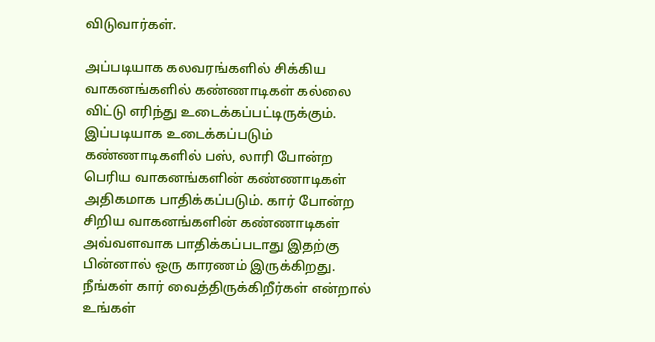விடுவார்கள்.

அப்படியாக கலவரங்களில் சிக்கிய வாகனங்களில் கண்ணாடிகள் கல்லை விட்டு எரிந்து உடைக்கப்பட்டிருக்கும். இப்படியாக உடைக்கப்படும் கண்ணாடிகளில் பஸ், லாரி போன்ற பெரிய வாகனங்களின் கண்ணாடிகள் அதிகமாக பாதிக்கப்படும். கார் போன்ற சிறிய வாகனங்களின் கண்ணாடிகள் அவ்வளவாக பாதிக்கப்படாது இதற்கு பின்னால் ஒரு காரணம் இருக்கிறது.
நீங்கள் கார் வைத்திருக்கிறீர்கள் என்றால் உங்கள்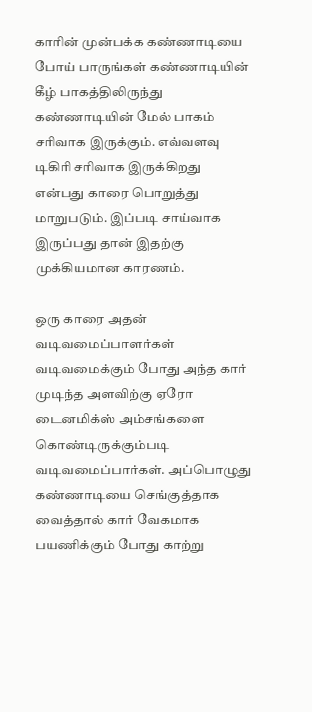காரின் முன்பக்க கண்ணாடியை போய் பாருங்கள் கண்ணாடியின் கீழ் பாகத்திலிருந்து கண்ணாடியின் மேல் பாகம் சரிவாக இருக்கும். எவ்வளவு டிகிரி சரிவாக இருக்கிறது என்பது காரை பொறுத்து மாறுபடும். இப்படி சாய்வாக இருப்பது தான் இதற்கு முக்கியமான காரணம்.

ஒரு காரை அதன் வடிவமைப்பாளர்கள் வடிவமைக்கும் போது அந்த கார் முடிந்த அளவிற்கு ஏரோ டைனமிக்ஸ் அம்சங்களை கொண்டிருக்கும்படி வடிவமைப்பார்கள். அப்பொழுது கண்ணாடியை செங்குத்தாக வைத்தால் கார் வேகமாக பயணிக்கும் போது காற்று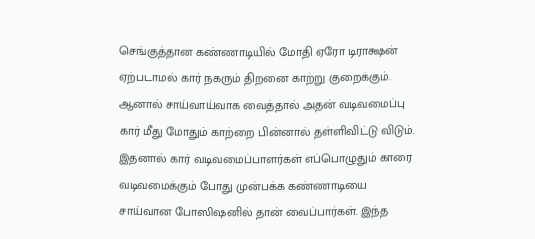செங்குத்தான கண்ணாடியில் மோதி ஏரோ டிராக்ஷன் ஏற்படாமல் கார் நகரும் திறனை காற்று குறைக்கும்.
ஆனால் சாய்வாய்வாக வைத்தால் அதன் வடிவமைப்பு கார் மீது மோதும் காற்றை பின்னால் தள்ளிவிட்டு விடும். இதனால் கார் வடிவமைப்பாளர்கள் எப்பொழுதும் காரை வடிவமைக்கும் போது முன்பக்க கண்ணாடியை சாய்வான போஸிஷனில் தான் வைப்பார்கள். இந்த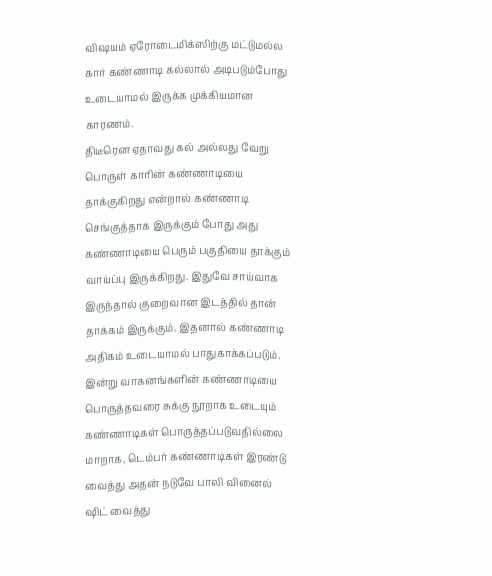விஷயம் ஏரோடைமிக்ஸிற்கு மட்டுமல்ல கார் கண்ணாடி கல்லால் அடிபடும்போது உடையாமல் இருக்க முக்கியமான காரணம்.
திடீரென ஏதாவது கல் அல்லது வேறு பொருள் காரின் கண்ணாடியை தாக்குகிறது என்றால் கண்ணாடி செங்குத்தாக இருக்கும் போது அது கண்ணாடியை பெரும் பகுதியை தாக்கும் வாய்ப்பு இருக்கிறது. இதுவே சாய்வாக இருந்தால் குறைவான இடத்தில் தான் தாக்கம் இருக்கும். இதனால் கண்ணாடி அதிகம் உடையாமல் பாதுகாக்கப்படும்.
இன்று வாகனங்களின் கண்ணாடியை பொருத்தவரை சுக்கு நூறாக உடையும் கண்ணாடிகள் பொருத்தப்படுவதில்லை மாறாக, டெம்பர் கண்ணாடிகள் இரண்டு வைத்து அதன் நடுவே பாலி வினைல் ஷிட் வைத்து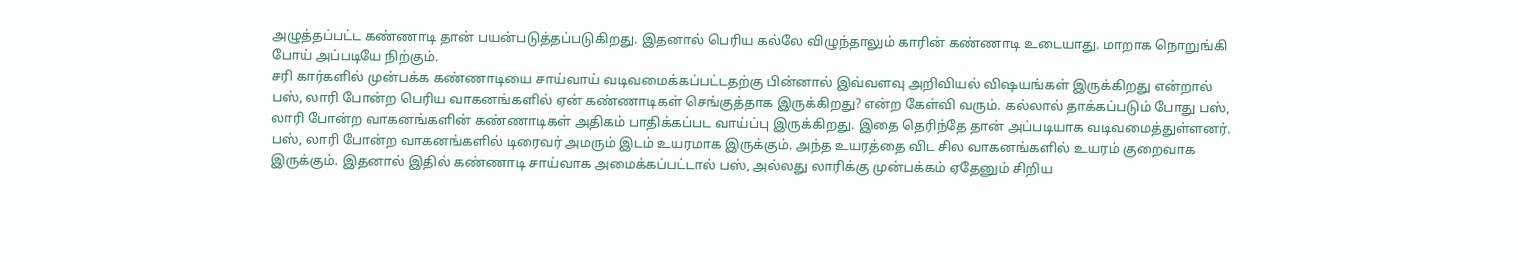அழுத்தப்பட்ட கண்ணாடி தான் பயன்படுத்தப்படுகிறது. இதனால் பெரிய கல்லே விழுந்தாலும் காரின் கண்ணாடி உடையாது. மாறாக நொறுங்கி போய் அப்படியே நிற்கும்.
சரி கார்களில் முன்பக்க கண்ணாடியை சாய்வாய் வடிவமைக்கப்பட்டதற்கு பின்னால் இவ்வளவு அறிவியல் விஷயங்கள் இருக்கிறது என்றால் பஸ், லாரி போன்ற பெரிய வாகனங்களில் ஏன் கண்ணாடிகள் செங்குத்தாக இருக்கிறது? என்ற கேள்வி வரும். கல்லால் தாக்கப்படும் போது பஸ், லாரி போன்ற வாகனங்களின் கண்ணாடிகள் அதிகம் பாதிக்கப்பட வாய்ப்பு இருக்கிறது. இதை தெரிந்தே தான் அப்படியாக வடிவமைத்துள்ளனர்.
பஸ், லாரி போன்ற வாகனங்களில் டிரைவர் அமரும் இடம் உயரமாக இருக்கும். அந்த உயரத்தை விட சில வாகனங்களில் உயரம் குறைவாக இருக்கும். இதனால் இதில் கண்ணாடி சாய்வாக அமைக்கப்பட்டால் பஸ், அல்லது லாரிக்கு முன்பக்கம் ஏதேனும் சிறிய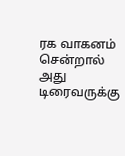ரக வாகனம் சென்றால் அது டிரைவருக்கு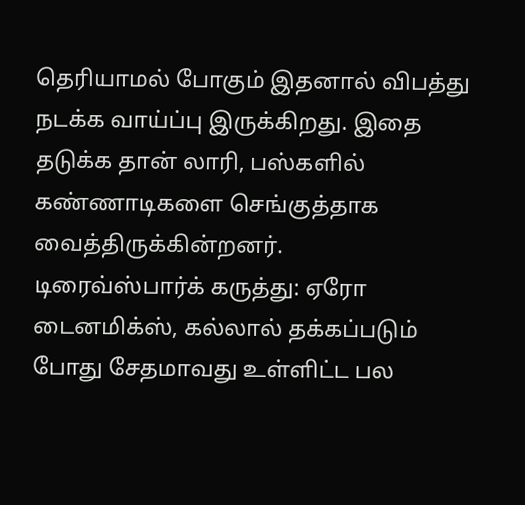தெரியாமல் போகும் இதனால் விபத்து நடக்க வாய்ப்பு இருக்கிறது. இதை தடுக்க தான் லாரி, பஸ்களில் கண்ணாடிகளை செங்குத்தாக வைத்திருக்கின்றனர்.
டிரைவ்ஸ்பார்க் கருத்து: ஏரோ டைனமிக்ஸ், கல்லால் தக்கப்படும் போது சேதமாவது உள்ளிட்ட பல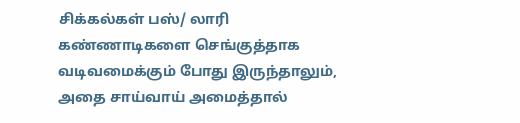சிக்கல்கள் பஸ்/ லாரி கண்ணாடிகளை செங்குத்தாக வடிவமைக்கும் போது இருந்தாலும், அதை சாய்வாய் அமைத்தால்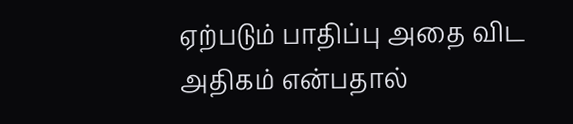ஏற்படும் பாதிப்பு அதை விட அதிகம் என்பதால்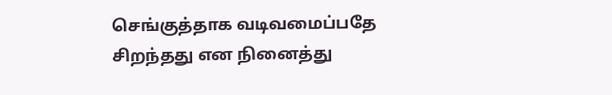செங்குத்தாக வடிவமைப்பதே சிறந்தது என நினைத்து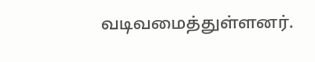வடிவமைத்துள்ளனர்.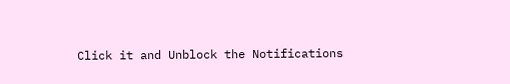Click it and Unblock the Notifications